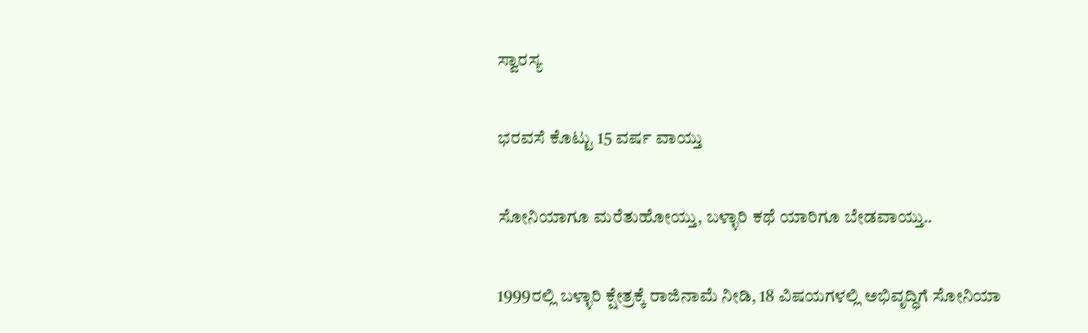ಸ್ವಾರಸ್ಯ

ಭರವಸೆ ಕೊಟ್ಟು 15 ವರ್ಷ ವಾಯ್ತು

ಸೋನಿಯಾಗೂ ಮರೆತುಹೋಯ್ತು, ಬಳ್ಳಾರಿ ಕಥೆ ಯಾರಿಗೂ ಬೇಡವಾಯ್ತು..

1999ರಲ್ಲಿ ಬಳ್ಳಾರಿ ಕ್ಷೇತ್ರಕ್ಕೆ ರಾಜಿನಾಮೆ ನೀಡಿ, 18 ವಿಷಯಗಳಲ್ಲಿ ಅಭಿವೃದ್ಧಿಗೆ ಸೋನಿಯಾ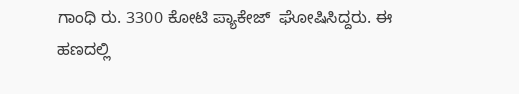ಗಾಂಧಿ ರು. 3300 ಕೋಟಿ ಪ್ಯಾಕೇಜ್  ಘೋಷಿಸಿದ್ದರು. ಈ ಹಣದಲ್ಲಿ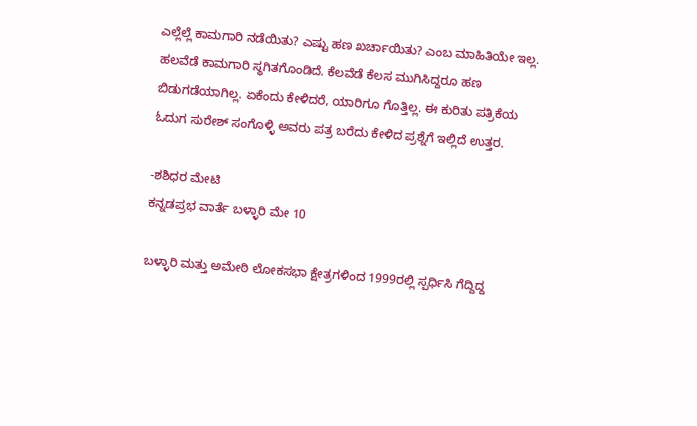ಎಲ್ಲೆಲ್ಲೆ ಕಾಮಗಾರಿ ನಡೆಯಿತು? ಎಷ್ಟು ಹಣ ಖರ್ಚಾಯಿತು? ಎಂಬ ಮಾಹಿತಿಯೇ ಇಲ್ಲ. ಹಲವೆಡೆ ಕಾಮಗಾರಿ ಸ್ಥಗಿತಗೊಂಡಿದೆ. ಕೆಲವೆಡೆ ಕೆಲಸ ಮುಗಿಸಿದ್ದರೂ ಹಣ ಬಿಡುಗಡೆಯಾಗಿಲ್ಲ. ಏಕೆಂದು ಕೇಳಿದರೆ, ಯಾರಿಗೂ ಗೊತ್ತಿಲ್ಲ. ಈ ಕುರಿತು ಪತ್ರಿಕೆಯ ಓದುಗ ಸುರೇಶ್ ಸಂಗೊಳ್ಳಿ ಅವರು ಪತ್ರ ಬರೆದು ಕೇಳಿದ ಪ್ರಶ್ನೆಗೆ ಇಲ್ಲಿದೆ ಉತ್ತರ.

-ಶಶಿಧರ ಮೇಟಿ
ಕನ್ನಡಪ್ರಭ ವಾರ್ತೆ ಬಳ್ಳಾರಿ ಮೇ 10

ಬಳ್ಳಾರಿ ಮತ್ತು ಅಮೇಠಿ ಲೋಕಸಭಾ ಕ್ಷೇತ್ರಗಳಿಂದ 1999ರಲ್ಲಿ ಸ್ಪರ್ಧಿಸಿ ಗೆದ್ದಿದ್ದ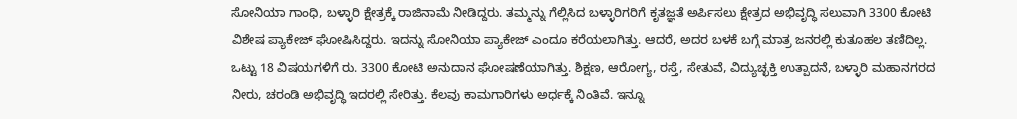ಸೋನಿಯಾ ಗಾಂಧಿ, ಬಳ್ಳಾರಿ ಕ್ಷೇತ್ರಕ್ಕೆ ರಾಜಿನಾಮೆ ನೀಡಿದ್ದರು. ತಮ್ಮನ್ನು ಗೆಲ್ಲಿಸಿದ ಬಳ್ಳಾರಿಗರಿಗೆ ಕೃತಜ್ಞತೆ ಅರ್ಪಿಸಲು ಕ್ಷೇತ್ರದ ಅಭಿವೃದ್ಧಿ ಸಲುವಾಗಿ 3300 ಕೋಟಿ ವಿಶೇಷ ಪ್ಯಾಕೇಜ್ ಘೋಷಿಸಿದ್ದರು. ಇದನ್ನು ಸೋನಿಯಾ ಪ್ಯಾಕೇಜ್ ಎಂದೂ ಕರೆಯಲಾಗಿತ್ತು. ಆದರೆ, ಅದರ ಬಳಕೆ ಬಗ್ಗೆ ಮಾತ್ರ ಜನರಲ್ಲಿ ಕುತೂಹಲ ತಣಿದಿಲ್ಲ.
ಒಟ್ಟು 18 ವಿಷಯಗಳಿಗೆ ರು. 3300 ಕೋಟಿ ಅನುದಾನ ಘೋಷಣೆಯಾಗಿತ್ತು. ಶಿಕ್ಷಣ, ಆರೋಗ್ಯ, ರಸ್ತೆ, ಸೇತುವೆ, ವಿದ್ಯುಚ್ಛಕ್ತಿ ಉತ್ಪಾದನೆ, ಬಳ್ಳಾರಿ ಮಹಾನಗರದ ನೀರು, ಚರಂಡಿ ಅಭಿವೃದ್ಧಿ ಇದರಲ್ಲಿ ಸೇರಿತ್ತು. ಕೆಲವು ಕಾಮಗಾರಿಗಳು ಅರ್ಧಕ್ಕೆ ನಿಂತಿವೆ. ಇನ್ನೂ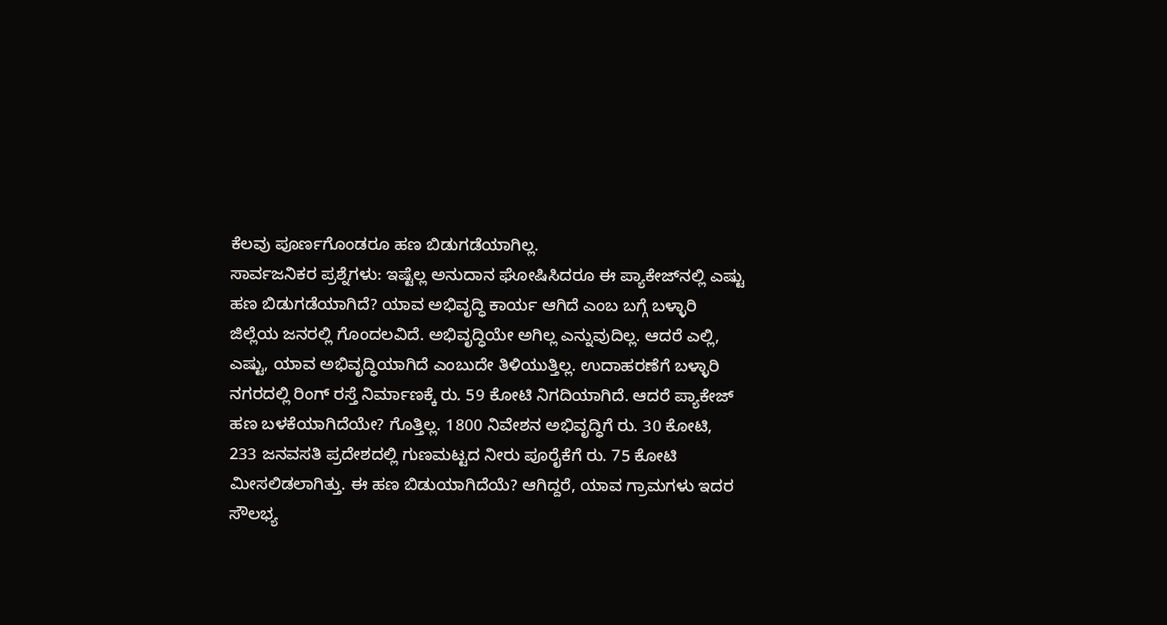ಕೆಲವು ಪೂರ್ಣಗೊಂಡರೂ ಹಣ ಬಿಡುಗಡೆಯಾಗಿಲ್ಲ.
ಸಾರ್ವಜನಿಕರ ಪ್ರಶ್ನೆಗಳು: ಇಷ್ಟೆಲ್ಲ ಅನುದಾನ ಘೋಷಿಸಿದರೂ ಈ ಪ್ಯಾಕೇಜ್‌ನಲ್ಲಿ ಎಷ್ಟು ಹಣ ಬಿಡುಗಡೆಯಾಗಿದೆ? ಯಾವ ಅಭಿವೃದ್ಧಿ ಕಾರ್ಯ ಆಗಿದೆ ಎಂಬ ಬಗ್ಗೆ ಬಳ್ಳಾರಿ ಜಿಲ್ಲೆಯ ಜನರಲ್ಲಿ ಗೊಂದಲವಿದೆ. ಅಭಿವೃದ್ಧಿಯೇ ಅಗಿಲ್ಲ ಎನ್ನುವುದಿಲ್ಲ. ಆದರೆ ಎಲ್ಲಿ, ಎಷ್ಟು, ಯಾವ ಅಭಿವೃದ್ಧಿಯಾಗಿದೆ ಎಂಬುದೇ ತಿಳಿಯುತ್ತಿಲ್ಲ. ಉದಾಹರಣೆಗೆ ಬಳ್ಳಾರಿ ನಗರದಲ್ಲಿ ರಿಂಗ್ ರಸ್ತೆ ನಿರ್ಮಾಣಕ್ಕೆ ರು. 59 ಕೋಟಿ ನಿಗದಿಯಾಗಿದೆ. ಆದರೆ ಪ್ಯಾಕೇಜ್ ಹಣ ಬಳಕೆಯಾಗಿದೆಯೇ? ಗೊತ್ತಿಲ್ಲ. 1800 ನಿವೇಶನ ಅಭಿವೃದ್ಧಿಗೆ ರು. 30 ಕೋಟಿ, 233 ಜನವಸತಿ ಪ್ರದೇಶದಲ್ಲಿ ಗುಣಮಟ್ಟದ ನೀರು ಪೂರೈಕೆಗೆ ರು. 75 ಕೋಟಿ ಮೀಸಲಿಡಲಾಗಿತ್ತು. ಈ ಹಣ ಬಿಡುಯಾಗಿದೆಯೆ? ಆಗಿದ್ದರೆ, ಯಾವ ಗ್ರಾಮಗಳು ಇದರ ಸೌಲಭ್ಯ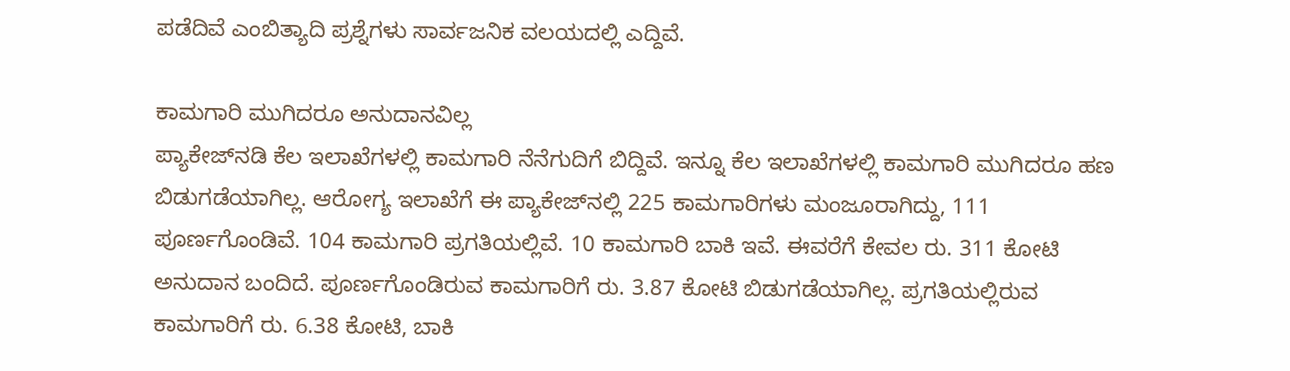ಪಡೆದಿವೆ ಎಂಬಿತ್ಯಾದಿ ಪ್ರಶ್ನೆಗಳು ಸಾರ್ವಜನಿಕ ವಲಯದಲ್ಲಿ ಎದ್ದಿವೆ.

ಕಾಮಗಾರಿ ಮುಗಿದರೂ ಅನುದಾನವಿಲ್ಲ
ಪ್ಯಾಕೇಜ್‌ನಡಿ ಕೆಲ ಇಲಾಖೆಗಳಲ್ಲಿ ಕಾಮಗಾರಿ ನೆನೆಗುದಿಗೆ ಬಿದ್ದಿವೆ. ಇನ್ನೂ ಕೆಲ ಇಲಾಖೆಗಳಲ್ಲಿ ಕಾಮಗಾರಿ ಮುಗಿದರೂ ಹಣ ಬಿಡುಗಡೆಯಾಗಿಲ್ಲ. ಆರೋಗ್ಯ ಇಲಾಖೆಗೆ ಈ ಪ್ಯಾಕೇಜ್‌ನಲ್ಲಿ 225 ಕಾಮಗಾರಿಗಳು ಮಂಜೂರಾಗಿದ್ದು, 111 ಪೂರ್ಣಗೊಂಡಿವೆ. 104 ಕಾಮಗಾರಿ ಪ್ರಗತಿಯಲ್ಲಿವೆ. 10 ಕಾಮಗಾರಿ ಬಾಕಿ ಇವೆ. ಈವರೆಗೆ ಕೇವಲ ರು. 311 ಕೋಟಿ ಅನುದಾನ ಬಂದಿದೆ. ಪೂರ್ಣಗೊಂಡಿರುವ ಕಾಮಗಾರಿಗೆ ರು. 3.87 ಕೋಟಿ ಬಿಡುಗಡೆಯಾಗಿಲ್ಲ. ಪ್ರಗತಿಯಲ್ಲಿರುವ ಕಾಮಗಾರಿಗೆ ರು. 6.38 ಕೋಟಿ, ಬಾಕಿ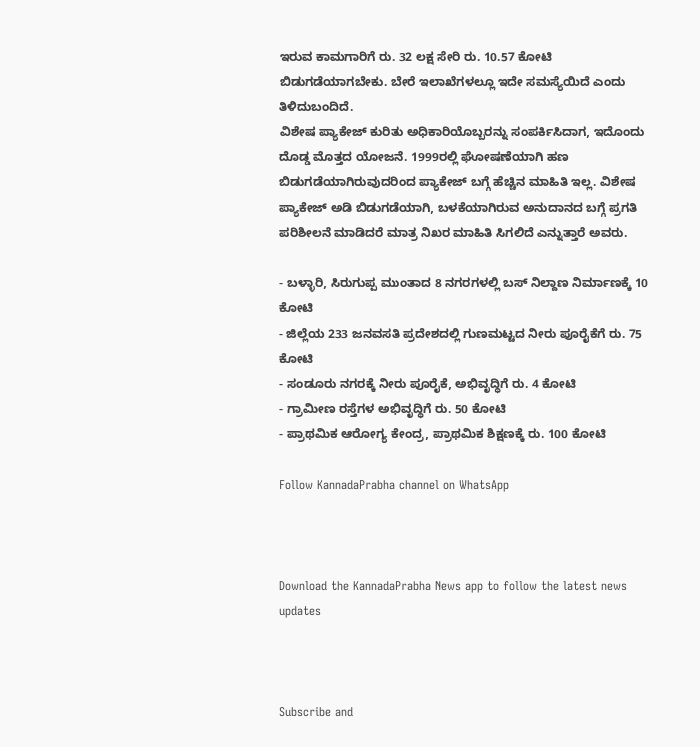ಇರುವ ಕಾಮಗಾರಿಗೆ ರು. 32 ಲಕ್ಷ ಸೇರಿ ರು. 10.57 ಕೋಟಿ ಬಿಡುಗಡೆಯಾಗಬೇಕು. ಬೇರೆ ಇಲಾಖೆಗಳಲ್ಲೂ ಇದೇ ಸಮಸ್ಯೆಯಿದೆ ಎಂದು ತಿಳಿದುಬಂದಿದೆ.
ವಿಶೇಷ ಪ್ಯಾಕೇಜ್ ಕುರಿತು ಅಧಿಕಾರಿಯೊಬ್ಬರನ್ನು ಸಂಪರ್ಕಿಸಿದಾಗ, ಇದೊಂದು ದೊಡ್ಡ ಮೊತ್ತದ ಯೋಜನೆ. 1999ರಲ್ಲಿ ಘೋಷಣೆಯಾಗಿ ಹಣ ಬಿಡುಗಡೆಯಾಗಿರುವುದರಿಂದ ಪ್ಯಾಕೇಜ್ ಬಗ್ಗೆ ಹೆಚ್ಚಿನ ಮಾಹಿತಿ ಇಲ್ಲ. ವಿಶೇಷ ಪ್ಯಾಕೇಜ್ ಅಡಿ ಬಿಡುಗಡೆಯಾಗಿ, ಬಳಕೆಯಾಗಿರುವ ಅನುದಾನದ ಬಗ್ಗೆ ಪ್ರಗತಿ ಪರಿಶೀಲನೆ ಮಾಡಿದರೆ ಮಾತ್ರ ನಿಖರ ಮಾಹಿತಿ ಸಿಗಲಿದೆ ಎನ್ನುತ್ತಾರೆ ಅವರು.

- ಬಳ್ಳಾರಿ, ಸಿರುಗುಪ್ಪ ಮುಂತಾದ 8 ನಗರಗಳಲ್ಲಿ ಬಸ್ ನಿಲ್ದಾಣ ನಿರ್ಮಾಣಕ್ಕೆ 10 ಕೋಟಿ
- ಜಿಲ್ಲೆಯ 233 ಜನವಸತಿ ಪ್ರದೇಶದಲ್ಲಿ ಗುಣಮಟ್ಟದ ನೀರು ಪೂರೈಕೆಗೆ ರು. 75 ಕೋಟಿ
- ಸಂಡೂರು ನಗರಕ್ಕೆ ನೀರು ಪೂರೈಕೆ, ಅಭಿವೃದ್ಧಿಗೆ ರು. 4 ಕೋಟಿ
- ಗ್ರಾಮೀಣ ರಸ್ತೆಗಳ ಅಭಿವೃದ್ಧಿಗೆ ರು. 50 ಕೋಟಿ
- ಪ್ರಾಥಮಿಕ ಆರೋಗ್ಯ ಕೇಂದ್ರ, ಪ್ರಾಥಮಿಕ ಶಿಕ್ಷಣಕ್ಕೆ ರು. 100 ಕೋಟಿ

Follow KannadaPrabha channel on WhatsApp



Download the KannadaPrabha News app to follow the latest news updates



Subscribe and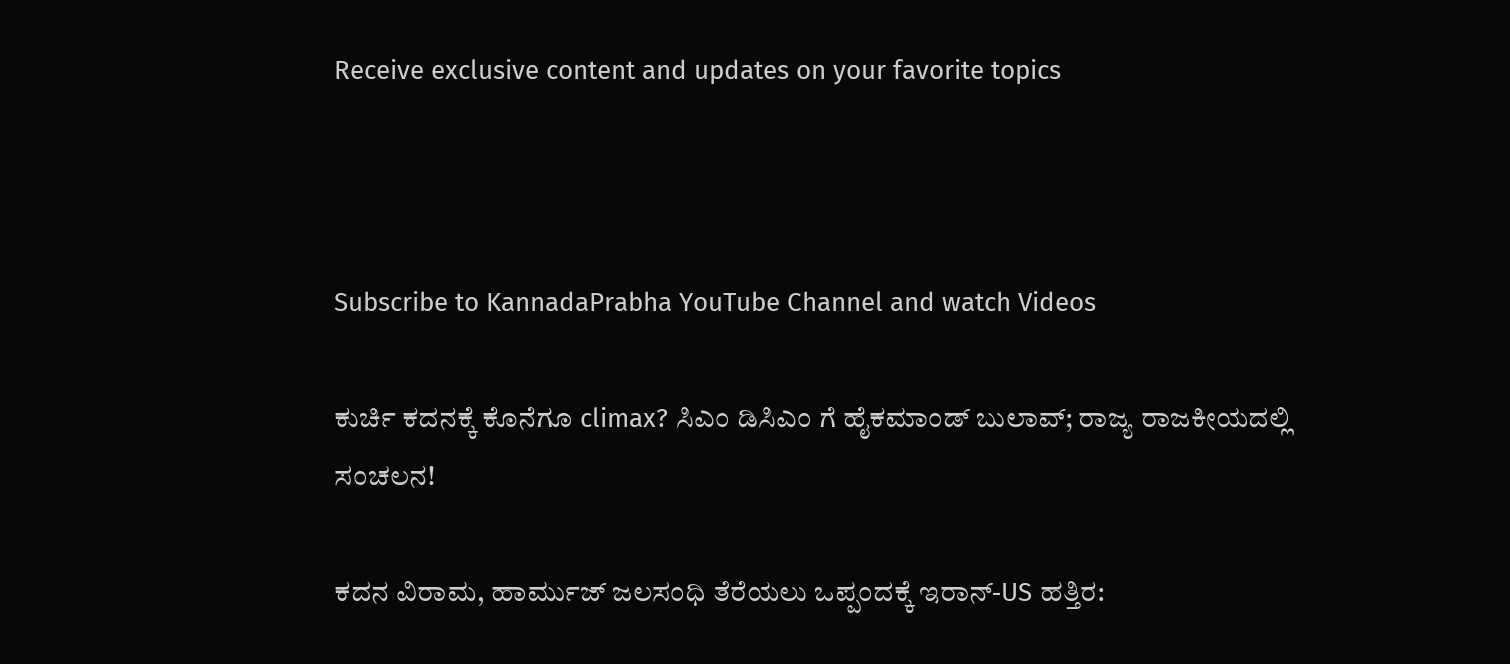Receive exclusive content and updates on your favorite topics



Subscribe to KannadaPrabha YouTube Channel and watch Videos

ಕುರ್ಚಿ ಕದನಕ್ಕೆ ಕೊನೆಗೂ climax? ಸಿಎಂ ಡಿಸಿಎಂ ಗೆ ಹೈಕಮಾಂಡ್ ಬುಲಾವ್; ರಾಜ್ಯ ರಾಜಕೀಯದಲ್ಲಿ ಸಂಚಲನ!

ಕದನ ವಿರಾಮ, ಹಾರ್ಮುಜ್ ಜಲಸಂಧಿ ತೆರೆಯಲು ಒಪ್ಪಂದಕ್ಕೆ ಇರಾನ್-US ಹತ್ತಿರ: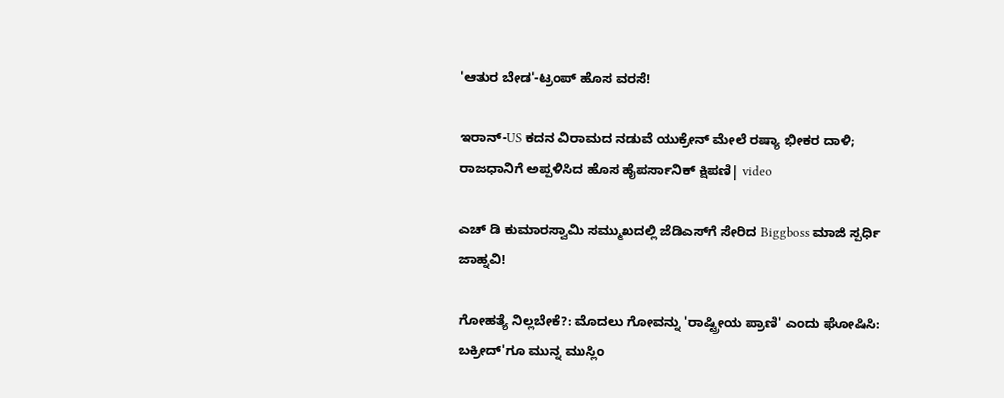'ಆತುರ ಬೇಡ'-ಟ್ರಂಪ್ ಹೊಸ ವರಸೆ!

ಇರಾನ್-US ಕದನ ವಿರಾಮದ ನಡುವೆ ಯುಕ್ರೇನ್ ಮೇಲೆ ರಷ್ಯಾ ಭೀಕರ ದಾಳಿ; ರಾಜಧಾನಿಗೆ ಅಪ್ಪಳಿಸಿದ ಹೊಸ ಹೈಪರ್ಸಾನಿಕ್ ಕ್ಷಿಪಣಿ| video

ಎಚ್ ಡಿ ಕುಮಾರಸ್ವಾಮಿ ಸಮ್ಮುಖದಲ್ಲಿ ಜೆಡಿಎಸ್‌ಗೆ ಸೇರಿದ Biggboss ಮಾಜಿ ಸ್ಪರ್ಧಿ ಜಾಹ್ನವಿ!

ಗೋಹತ್ಯೆ ನಿಲ್ಲಬೇಕೆ?: ಮೊದಲು ಗೋವನ್ನು 'ರಾಷ್ಟ್ರೀಯ ಪ್ರಾಣಿ' ಎಂದು ಘೋಷಿಸಿ: ಬಕ್ರೀದ್'ಗೂ ಮುನ್ನ ಮುಸ್ಲಿಂ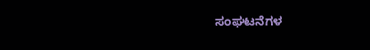ಸಂಘಟನೆಗಳ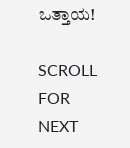ಒತ್ತಾಯ!

SCROLL FOR NEXT